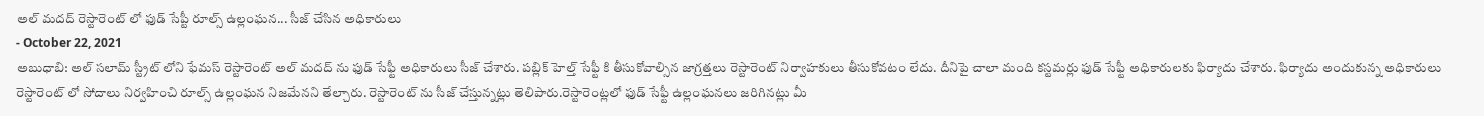అల్ మదద్ రెస్టారెంట్ లో ఫుడ్ సేప్టీ రూల్స్ ఉల్లంఘన... సీజ్ చేసిన అధికారులు
- October 22, 2021
అబుధాబి: అల్ సలామ్ స్ట్రీట్ లోని ఫేమస్ రెస్టారెంట్ అల్ మదద్ ను ఫుడ్ సేఫ్టీ అధికారులు సీజ్ చేశారు. పబ్లిక్ హెల్త్ సేఫ్టీ కి తీసుకోవాల్సిన జాగ్రత్తలు రెస్టారెంట్ నిర్వాహకులు తీసుకోవటం లేదు. దీనిపై చాలా మంది కస్టమర్లు ఫుడ్ సేఫ్టీ అధికారులకు ఫిర్యాదు చేశారు. ఫిర్యాదు అందుకున్న అధికారులు రెస్టారెంట్ లో సోదాలు నిర్వహించి రూల్స్ ఉల్లంఘన నిజమేనని తేల్చారు. రెస్టారెంట్ ను సీజ్ చేస్తున్నట్లు తెలిపారు.రెస్టారెంట్లలో ఫుడ్ సేఫ్టీ ఉల్లంఘనలు జరిగినట్లు మీ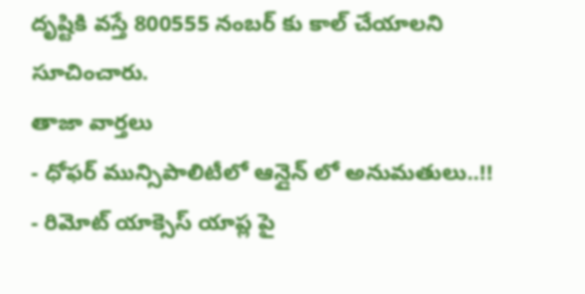దృష్టికి వస్తే 800555 నంబర్ కు కాల్ చేయాలని సూచించారు.
తాజా వార్తలు
- ధోఫర్ మున్సిపాలిటీలో ఆన్లైన్ లో అనుమతులు..!!
- రిమోట్ యాక్సెస్ యాప్ల పై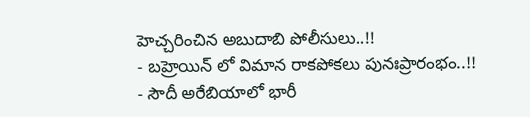హెచ్చరించిన అబుదాబి పోలీసులు..!!
- బహ్రెయిన్ లో విమాన రాకపోకలు పునఃప్రారంభం..!!
- సౌదీ అరేబియాలో భారీ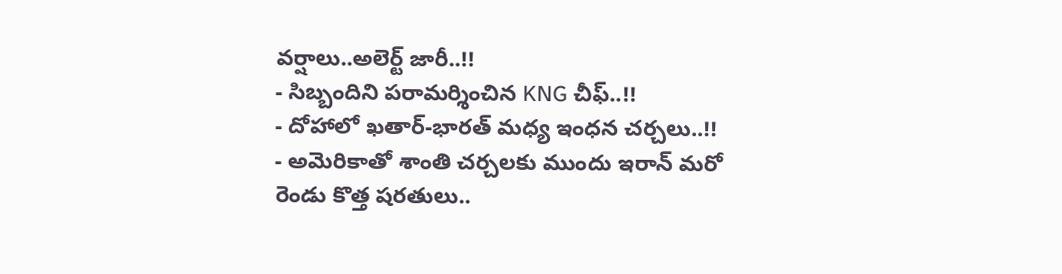వర్షాలు..అలెర్ట్ జారీ..!!
- సిబ్బందిని పరామర్శించిన KNG చీఫ్..!!
- దోహాలో ఖతార్-భారత్ మధ్య ఇంధన చర్చలు..!!
- అమెరికాతో శాంతి చర్చలకు ముందు ఇరాన్ మరో రెండు కొత్త షరతులు..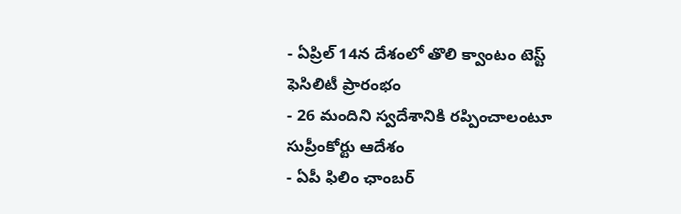- ఏప్రిల్ 14న దేశంలో తొలి క్వాంటం టెస్ట్ ఫెసిలిటీ ప్రారంభం
- 26 మందిని స్వదేశానికి రప్పించాలంటూ సుప్రీంకోర్టు ఆదేశం
- ఏపీ ఫిలిం ఛాంబర్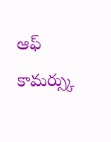ఆఫ్ కామర్స్కు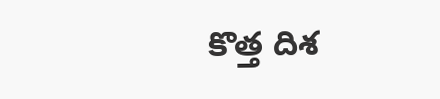కొత్త దిశ